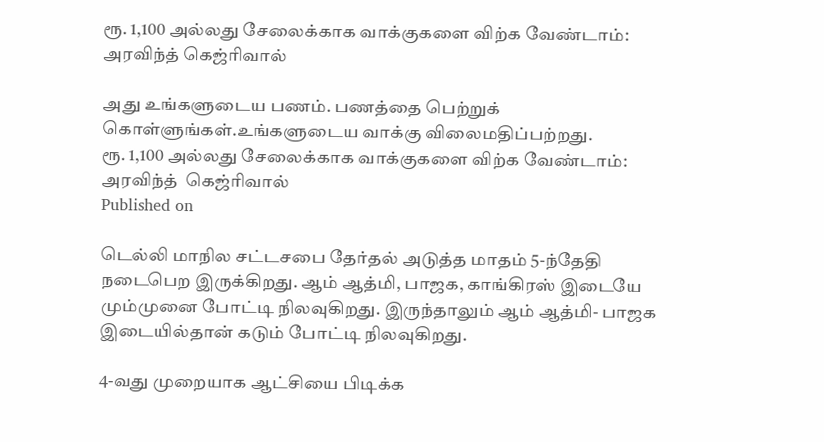ரூ. 1,100 அல்லது சேலைக்காக வாக்குகளை விற்க வேண்டாம்: அரவிந்த் கெஜ்ரிவால்

அது உங்களுடைய பணம். பணத்தை பெற்றுக் கொள்ளுங்கள்.உங்களுடைய வாக்கு விலைமதிப்பற்றது.
ரூ. 1,100 அல்லது சேலைக்காக வாக்குகளை விற்க வேண்டாம்: அரவிந்த்  கெஜ்ரிவால்
Published on

டெல்லி மாநில சட்டசபை தேர்தல் அடுத்த மாதம் 5-ந்தேதி நடைபெற இருக்கிறது. ஆம் ஆத்மி, பாஜக, காங்கிரஸ் இடையே மும்முனை போட்டி நிலவுகிறது. இருந்தாலும் ஆம் ஆத்மி- பாஜக இடையில்தான் கடும் போட்டி நிலவுகிறது.

4-வது முறையாக ஆட்சியை பிடிக்க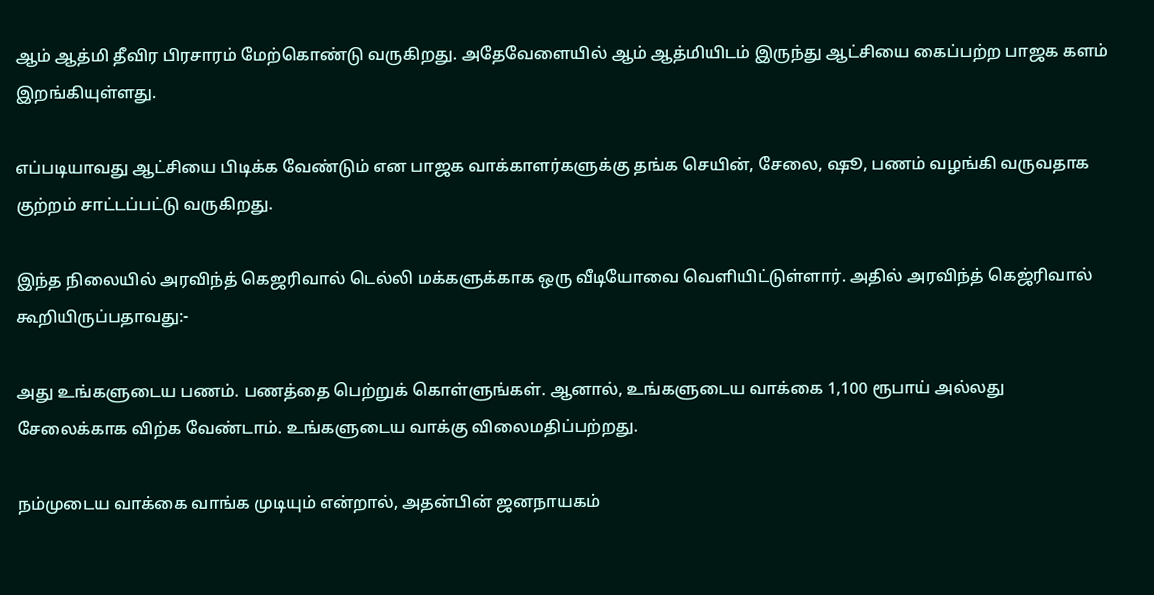ஆம் ஆத்மி தீவிர பிரசாரம் மேற்கொண்டு வருகிறது. அதேவேளையில் ஆம் ஆத்மியிடம் இருந்து ஆட்சியை கைப்பற்ற பாஜக களம் இறங்கியுள்ளது.

எப்படியாவது ஆட்சியை பிடிக்க வேண்டும் என பாஜக வாக்காளர்களுக்கு தங்க செயின், சேலை, ஷூ, பணம் வழங்கி வருவதாக குற்றம் சாட்டப்பட்டு வருகிறது.

இந்த நிலையில் அரவிந்த் கெஜரிவால் டெல்லி மக்களுக்காக ஒரு வீடியோவை வெளியிட்டுள்ளார். அதில் அரவிந்த் கெஜ்ரிவால் கூறியிருப்பதாவது:-

அது உங்களுடைய பணம். பணத்தை பெற்றுக் கொள்ளுங்கள். ஆனால், உங்களுடைய வாக்கை 1,100 ரூபாய் அல்லது சேலைக்காக விற்க வேண்டாம். உங்களுடைய வாக்கு விலைமதிப்பற்றது.

நம்முடைய வாக்கை வாங்க முடியும் என்றால், அதன்பின் ஜனநாயகம்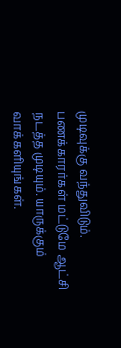முடிவுக்கு வந்துவிடும். பணக்காரர்கள் மட்டுமே ஆட்சி நடத்த முடியும். யாருக்கும் வாக்களியுங்கள்.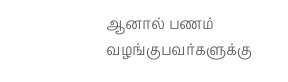ஆனால் பணம் வழங்குபவர்களுக்கு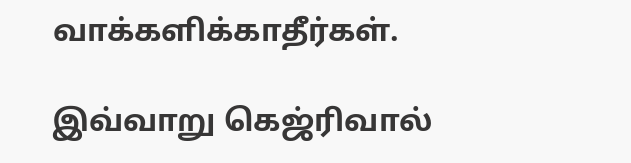வாக்களிக்காதீர்கள்.

இவ்வாறு கெஜ்ரிவால்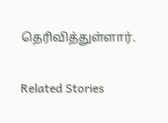தெரிவித்துள்ளார்.

Related Stories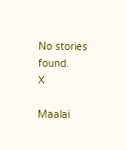No stories found.
X

Maalai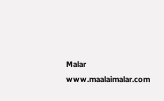Malar
www.maalaimalar.com